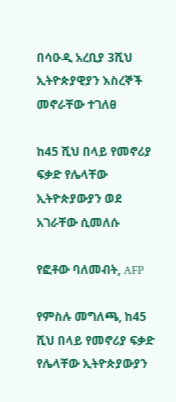በሳዑዲ አረቢያ 3ሺህ ኢትዮጵያዊያን እስረኞች መኖራቸው ተገለፀ

ከ45 ሺህ በላይ የመኖሪያ ፍቃድ የሌላቸው ኢትዮጵያውያን ወደ አገራቸው ሲመለሱ

የፎቶው ባለመብት, AFP

የምስሉ መግለጫ, ከ45 ሺህ በላይ የመኖሪያ ፍቃድ የሌላቸው ኢትዮጵያውያን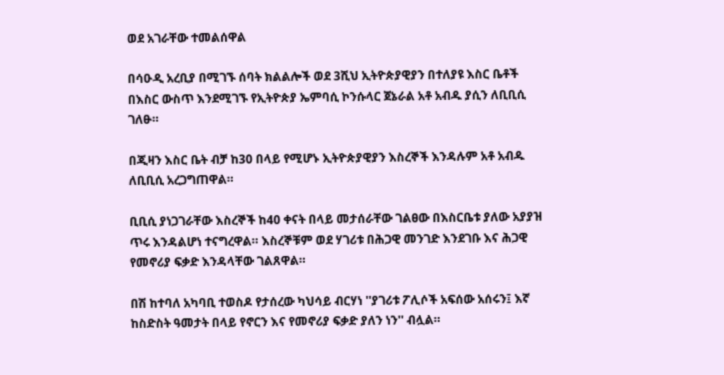ወደ አገራቸው ተመልሰዋል

በሳዑዲ አረቢያ በሚገኙ ሰባት ክልልሎች ወደ 3ሺህ ኢትዮጵያዊያን በተለያዩ እስር ቤቶች በእስር ውስጥ እንደሚገኙ የኢትዮጵያ ኤምባሲ ኮንሱላር ጀኔራል አቶ አብዱ ያሲን ለቢቢሲ ገለፁ።

በጂዛን እስር ቤት ብቻ ከ30 በላይ የሚሆኑ ኢትዮጵያዊያን እስረኞች እንዳሉም አቶ አብዱ ለቢቢሲ አረጋግጠዋል።

ቢቢሲ ያነጋገራቸው እስረኞች ከ40 ቀናት በላይ መታሰራቸው ገልፀው በእስርቤቱ ያለው አያያዝ ጥሩ እንዳልሆነ ተናግረዋል። እስረኞቹም ወደ ሃገሪቱ በሕጋዊ መንገድ እንደገቡ እና ሕጋዊ የመኖሪያ ፍቃድ እንዳላቸው ገልጸዋል።

በሽ ከተባለ አካባቢ ተወስዶ የታሰረው ካህሳይ ብርሃነ ''ያገሪቱ ፖሊሶች አፍሰው አሰሩን፤ እኛ ከስድስት ዓመታት በላይ የኖርን እና የመኖሪያ ፍቃድ ያለን ነን'' ብሏል።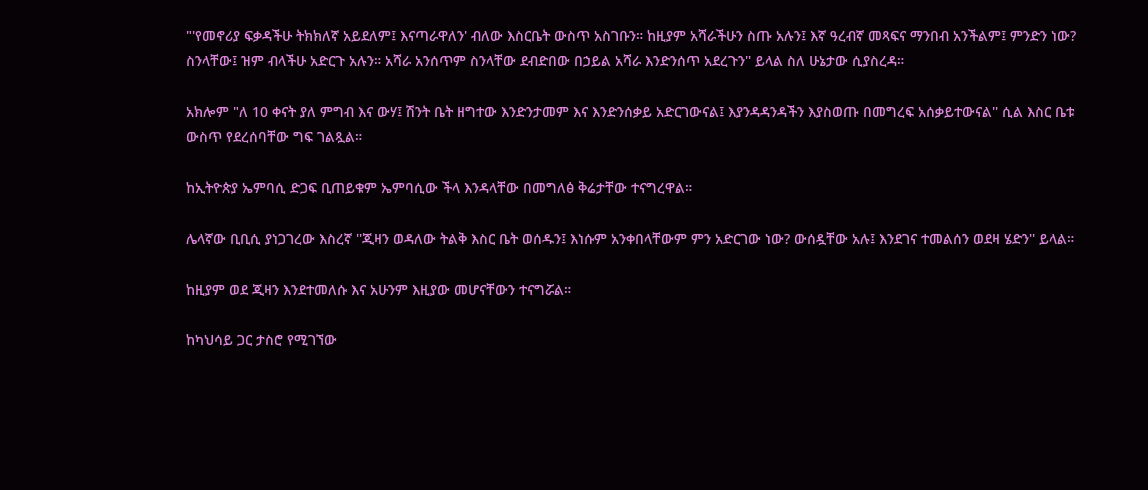"'የመኖሪያ ፍቃዳችሁ ትክክለኛ አይደለም፤ እናጣራዋለን' ብለው እስርቤት ውስጥ አስገቡን። ከዚያም አሻራችሁን ስጡ አሉን፤ እኛ ዓረብኛ መጻፍና ማንበብ አንችልም፤ ምንድን ነው? ስንላቸው፤ ዝም ብላችሁ አድርጉ አሉን። አሻራ አንሰጥም ስንላቸው ደብድበው በኃይል አሻራ እንድንሰጥ አደረጉን'' ይላል ስለ ሁኔታው ሲያስረዳ።

አክሎም "ለ 10 ቀናት ያለ ምግብ እና ውሃ፤ ሽንት ቤት ዘግተው እንድንታመም እና እንድንሰቃይ አድርገውናል፤ እያንዳዳንዳችን እያስወጡ በመግረፍ አሰቃይተውናል'' ሲል እስር ቤቱ ውስጥ የደረሰባቸው ግፍ ገልጿል።

ከኢትዮጵያ ኤምባሲ ድጋፍ ቢጠይቁም ኤምባሲው ችላ እንዳላቸው በመግለፅ ቅሬታቸው ተናግረዋል።

ሌላኛው ቢቢሲ ያነጋገረው እስረኛ ''ጂዛን ወዳለው ትልቅ እስር ቤት ወሰዱን፤ እነሱም አንቀበላቸውም ምን አድርገው ነው? ውሰዷቸው አሉ፤ እንደገና ተመልሰን ወደዛ ሄድን'' ይላል።

ከዚያም ወደ ጂዛን እንደተመለሱ እና አሁንም እዚያው መሆናቸውን ተናግሯል።

ከካህሳይ ጋር ታስሮ የሚገኘው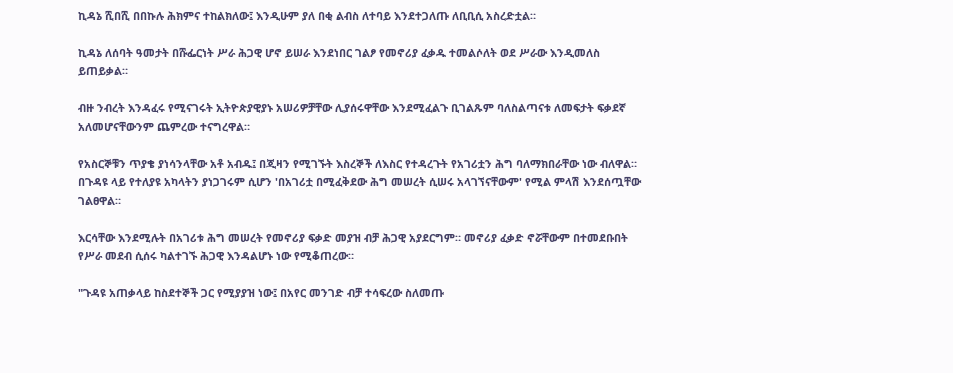ኪዳኔ ሺበሺ በበኩሉ ሕክምና ተከልክለው፤ እንዲሁም ያለ በቂ ልብስ ለተባይ እንደተጋለጡ ለቢቢሲ አስረድቷል።

ኪዳኔ ለሰባት ዓመታት በሹፌርነት ሥራ ሕጋዊ ሆኖ ይሠራ እንደነበር ገልፆ የመኖሪያ ፈቃዱ ተመልሶለት ወደ ሥራው እንዲመለስ ይጠይቃል።

ብዙ ንብረት እንዳፈሩ የሚናገሩት ኢትዮጵያዊያኑ አሠሪዎቻቸው ሊያሰሩዋቸው እንደሚፈልጉ ቢገልጹም ባለስልጣናቱ ለመፍታት ፍቃደኛ አለመሆናቸውንም ጨምረው ተናግረዋል።

የአስርኞቹን ጥያቄ ያነሳንላቸው አቶ አብዱ፤ በጂዛን የሚገኙት እስረኞች ለእስር የተዳረጉት የአገሪቷን ሕግ ባለማክበራቸው ነው ብለዋል። በጉዳዩ ላይ የተለያዩ አካላትን ያነጋገሩም ሲሆን 'በአገሪቷ በሚፈቅደው ሕግ መሠረት ሲሠሩ አላገኘናቸውም' የሚል ምላሽ እንደሰጧቸው ገልፀዋል።

እርሳቸው እንደሚሉት በአገሪቱ ሕግ መሠረት የመኖሪያ ፍቃድ መያዝ ብቻ ሕጋዊ አያደርግም። መኖሪያ ፈቃድ ኖሯቸውም በተመደቡበት የሥራ መደብ ሲሰሩ ካልተገኙ ሕጋዊ እንዳልሆኑ ነው የሚቆጠረው።

"ጉዳዩ አጠቃላይ ከስደተኞች ጋር የሚያያዝ ነው፤ በአየር መንገድ ብቻ ተሳፍረው ስለመጡ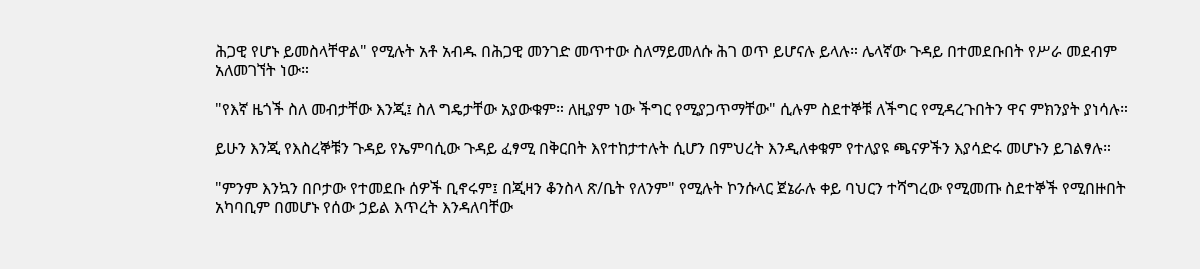ሕጋዊ የሆኑ ይመስላቸዋል" የሚሉት አቶ አብዱ በሕጋዊ መንገድ መጥተው ስለማይመለሱ ሕገ ወጥ ይሆናሉ ይላሉ። ሌላኛው ጉዳይ በተመደቡበት የሥራ መደብም አለመገኘት ነው።

"የእኛ ዜጎች ስለ መብታቸው እንጂ፤ ስለ ግዴታቸው አያውቁም። ለዚያም ነው ችግር የሚያጋጥማቸው" ሲሉም ስደተኞቹ ለችግር የሚዳረጉበትን ዋና ምክንያት ያነሳሉ።

ይሁን እንጂ የእስረኞቹን ጉዳይ የኤምባሲው ጉዳይ ፈፃሚ በቅርበት እየተከታተሉት ሲሆን በምህረት እንዲለቀቁም የተለያዩ ጫናዎችን እያሳድሩ መሆኑን ይገልፃሉ።

"ምንም እንኳን በቦታው የተመደቡ ሰዎች ቢኖሩም፤ በጂዛን ቆንስላ ጽ/ቤት የለንም" የሚሉት ኮንሱላር ጀኔራሉ ቀይ ባህርን ተሻግረው የሚመጡ ስደተኞች የሚበዙበት አካባቢም በመሆኑ የሰው ኃይል እጥረት እንዳለባቸው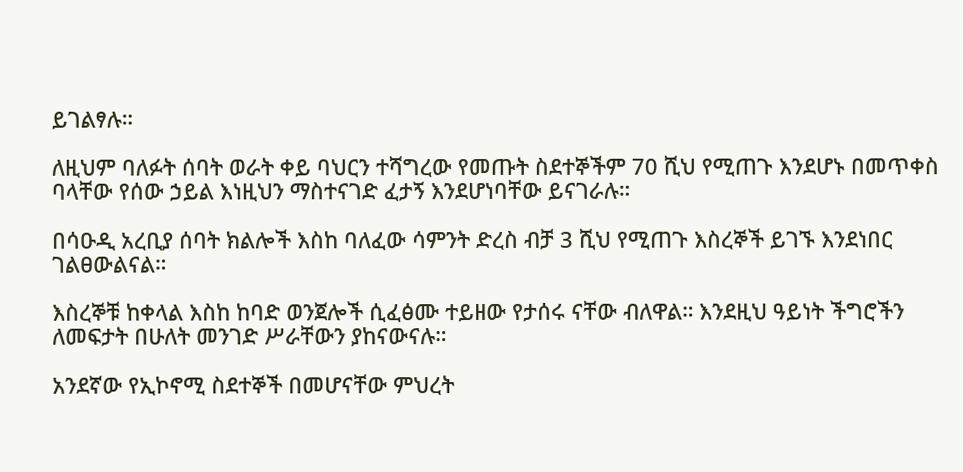ይገልፃሉ።

ለዚህም ባለፉት ሰባት ወራት ቀይ ባህርን ተሻግረው የመጡት ስደተኞችም 70 ሺህ የሚጠጉ እንደሆኑ በመጥቀስ ባላቸው የሰው ኃይል እነዚህን ማስተናገድ ፈታኝ እንደሆነባቸው ይናገራሉ።

በሳዑዲ አረቢያ ሰባት ክልሎች እስከ ባለፈው ሳምንት ድረስ ብቻ 3 ሺህ የሚጠጉ እስረኞች ይገኙ እንደነበር ገልፀውልናል።

እስረኞቹ ከቀላል እስከ ከባድ ወንጀሎች ሲፈፅሙ ተይዘው የታሰሩ ናቸው ብለዋል። እንደዚህ ዓይነት ችግሮችን ለመፍታት በሁለት መንገድ ሥራቸውን ያከናውናሉ።

አንደኛው የኢኮኖሚ ስደተኞች በመሆናቸው ምህረት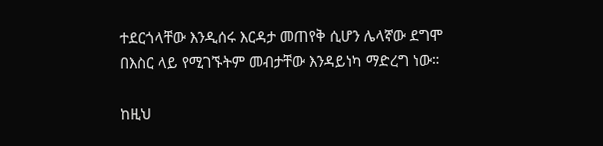ተደርጎላቸው እንዲሰሩ እርዳታ መጠየቅ ሲሆን ሌላኛው ደግሞ በእስር ላይ የሚገኙትም መብታቸው እንዳይነካ ማድረግ ነው።

ከዚህ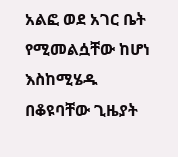አልፎ ወደ አገር ቤት የሚመልሷቸው ከሆነ እስከሚሄዱ በቆዩባቸው ጊዜያት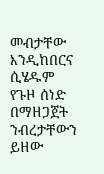መብታቸው እንዲከበርና ሲሄዱም የጉዞ ሰነድ በማዘጋጀት ንብረታቸውን ይዘው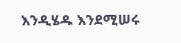እንዲሄዱ እንደሚሠሩ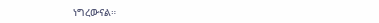ነግረውናል።